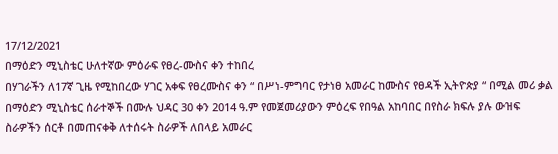17/12/2021
በማዕድን ሚኒስቴር ሁለተኛው ምዕራፍ የፀረ-ሙስና ቀን ተከበረ
በሃገራችን ለ17ኛ ጊዜ የሚከበረው ሃገር አቀፍ የፀረሙስና ቀን “ በሥነ-ምግባር የታነፀ አመራር ከሙስና የፀዳች ኢትዮጵያ “ በሚል መሪ ቃል በማዕድን ሚኒስቴር ሰራተኞች በሙሉ ህዳር 30 ቀን 2014 ዓ.ም የመጀመሪያውን ምዕረፍ የበዓል አከባበር በየስራ ክፍሉ ያሉ ውዝፍ ስራዎችን ሰርቶ በመጠናቀቅ ለተሰሩት ስራዎች ለበላይ አመራር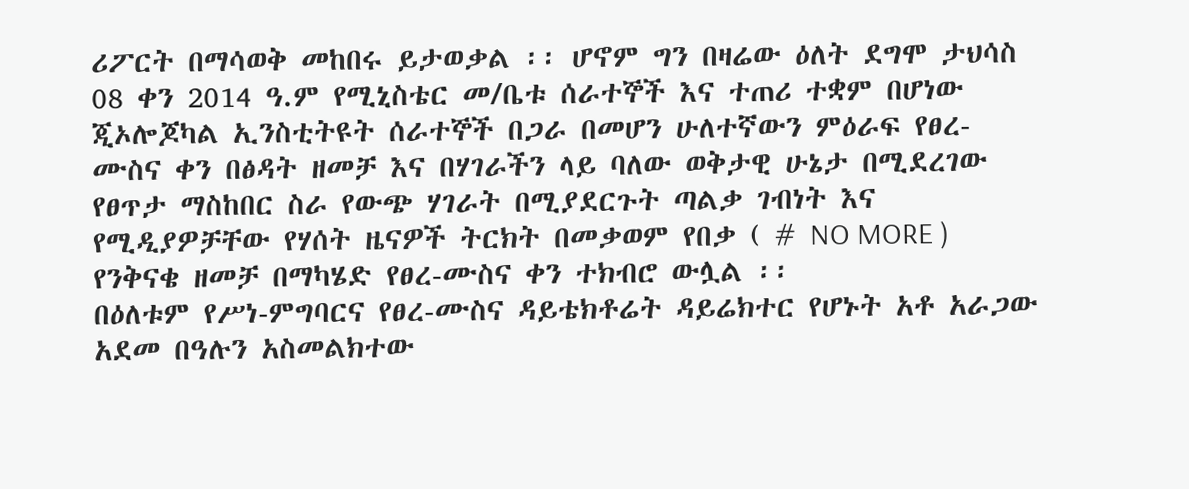ሪፖርት በማሳወቅ መከበሩ ይታወቃል ፡፡ ሆኖም ግን በዛሬው ዕለት ደግሞ ታህሳስ 08 ቀን 2014 ዓ.ም የሚኒስቴር መ/ቤቱ ሰራተኞች እና ተጠሪ ተቋም በሆነው ጂኦሎጆካል ኢንስቲትዩት ሰራተኞች በጋራ በመሆን ሁለተኛውን ምዕራፍ የፀረ-ሙስና ቀን በፅዳት ዘመቻ እና በሃገራችን ላይ ባለው ወቅታዊ ሁኔታ በሚደረገው የፀጥታ ማስከበር ስራ የውጭ ሃገራት በሚያደርጉት ጣልቃ ገብነት እና የሚዲያዎቻቸው የሃሰት ዜናዎች ትርክት በመቃወም የበቃ ( # NO MORE ) የንቅናቄ ዘመቻ በማካሄድ የፀረ-ሙስና ቀን ተክብሮ ውሏል ፡፡
በዕለቱም የሥነ-ምግባርና የፀረ-ሙስና ዳይቴክቶሬት ዳይሬክተር የሆኑት አቶ አራጋው አደመ በዓሉን አስመልክተው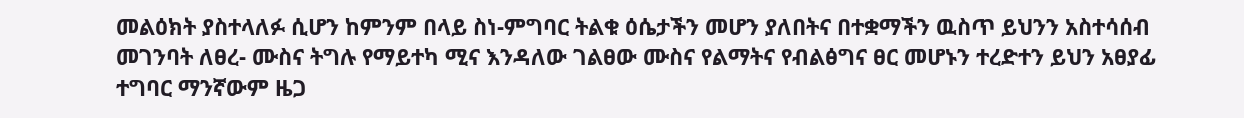መልዕክት ያስተላለፉ ሲሆን ከምንም በላይ ስነ-ምግባር ትልቁ ዕሴታችን መሆን ያለበትና በተቋማችን ዉስጥ ይህንን አስተሳሰብ መገንባት ለፀረ- ሙስና ትግሉ የማይተካ ሚና እንዳለው ገልፀው ሙስና የልማትና የብልፅግና ፀር መሆኑን ተረድተን ይህን አፀያፊ ተግባር ማንኛውም ዜጋ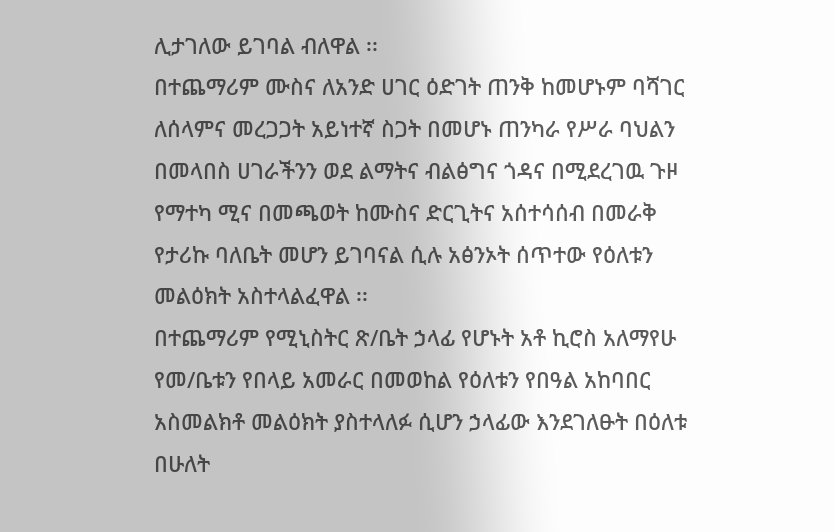ሊታገለው ይገባል ብለዋል ፡፡
በተጨማሪም ሙስና ለአንድ ሀገር ዕድገት ጠንቅ ከመሆኑም ባሻገር ለሰላምና መረጋጋት አይነተኛ ስጋት በመሆኑ ጠንካራ የሥራ ባህልን በመላበስ ሀገራችንን ወደ ልማትና ብልፅግና ጎዳና በሚደረገዉ ጉዞ የማተካ ሚና በመጫወት ከሙስና ድርጊትና አሰተሳሰብ በመራቅ የታሪኩ ባለቤት መሆን ይገባናል ሲሉ አፅንኦት ሰጥተው የዕለቱን መልዕክት አስተላልፈዋል ፡፡
በተጨማሪም የሚኒስትር ጽ/ቤት ኃላፊ የሆኑት አቶ ኪሮስ አለማየሁ የመ/ቤቱን የበላይ አመራር በመወከል የዕለቱን የበዓል አከባበር አስመልክቶ መልዕክት ያስተላለፉ ሲሆን ኃላፊው እንደገለፁት በዕለቱ በሁለት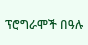ፕሮግራሞች በዓሉ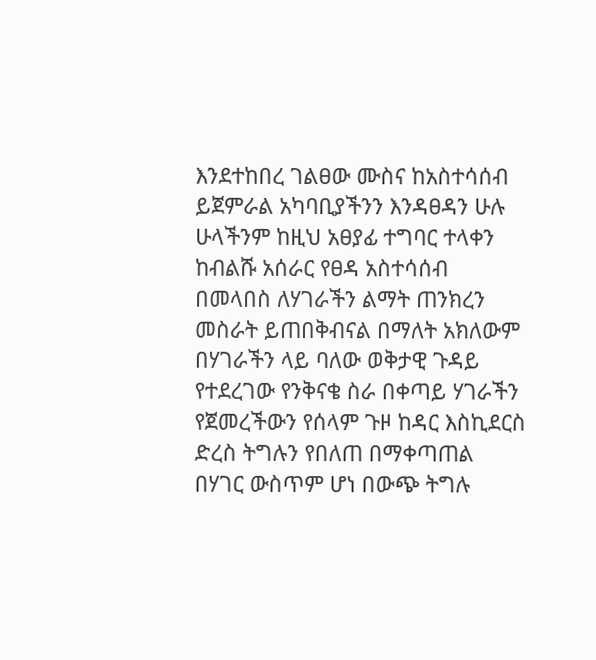እንደተከበረ ገልፀው ሙስና ከአስተሳሰብ ይጀምራል አካባቢያችንን እንዳፀዳን ሁሉ ሁላችንም ከዚህ አፀያፊ ተግባር ተላቀን ከብልሹ አሰራር የፀዳ አስተሳሰብ በመላበስ ለሃገራችን ልማት ጠንክረን መስራት ይጠበቅብናል በማለት አክለውም በሃገራችን ላይ ባለው ወቅታዊ ጉዳይ የተደረገው የንቅናቄ ስራ በቀጣይ ሃገራችን የጀመረችውን የሰላም ጉዞ ከዳር እስኪደርስ ድረስ ትግሉን የበለጠ በማቀጣጠል በሃገር ውስጥም ሆነ በውጭ ትግሉ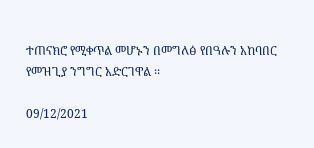ተጠናክሮ የሚቀጥል መሆኑን በመግለፅ የበዓሉን አከባበር የመዝጊያ ንግግር አድርገዋል ፡፡

09/12/2021